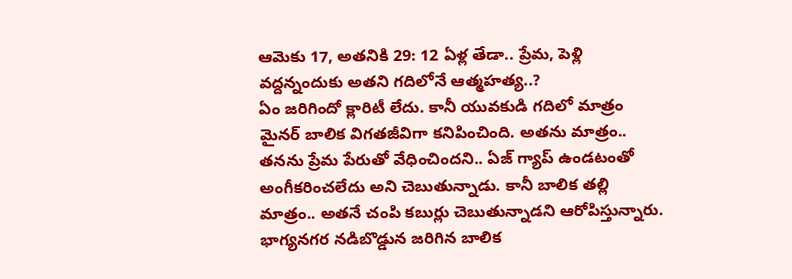ఆమెకు 17, అతనికి 29: 12 ఏళ్ల తేడా.. ప్రేమ, పెళ్లి వద్దన్నందుకు అతని గదిలోనే ఆత్మహత్య..?
ఏం జరిగిందో క్లారిటీ లేదు. కానీ యువకుడి గదిలో మాత్రం మైనర్ బాలిక విగతజీవిగా కనిపించింది. అతను మాత్రం.. తనను ప్రేమ పేరుతో వేధించిందని.. ఏజ్ గ్యాప్ ఉండటంతో అంగీకరించలేదు అని చెబుతున్నాడు. కానీ బాలిక తల్లి మాత్రం.. అతనే చంపి కబుర్లు చెబుతున్నాడని ఆరోపిస్తున్నారు. భాగ్యనగర నడిబొడ్డున జరిగిన బాలిక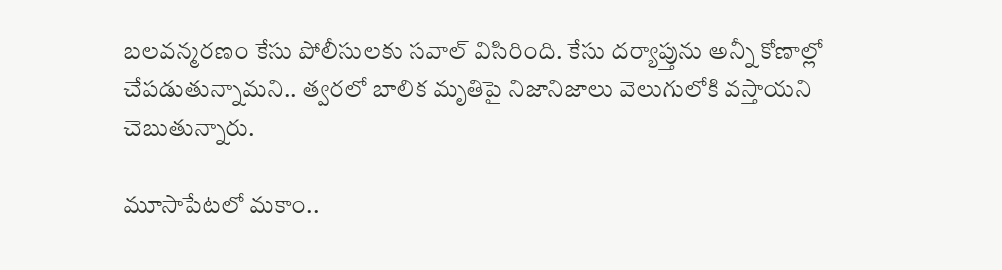బలవన్మరణం కేసు పోలీసులకు సవాల్ విసిరింది. కేసు దర్యాప్తును అన్నీ కోణాల్లో చేపడుతున్నామని.. త్వరలో బాలిక మృతిపై నిజానిజాలు వెలుగులోకి వస్తాయని చెబుతున్నారు.

మూసాపేటలో మకాం..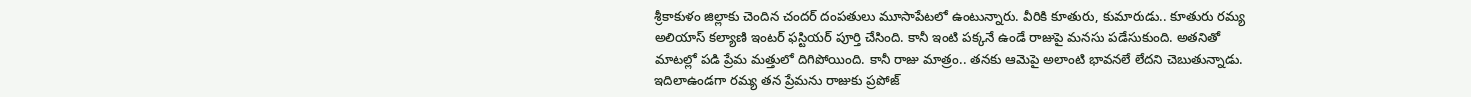శ్రీకాకుళం జిల్లాకు చెందిన చందర్ దంపతులు మూసాపేటలో ఉంటున్నారు. వీరికి కూతురు, కుమారుడు.. కూతురు రమ్య అలియాస్ కల్యాణి ఇంటర్ ఫస్టియర్ పూర్తి చేసింది. కానీ ఇంటి పక్కనే ఉండే రాజుపై మనసు పడేసుకుంది. అతనితో మాటల్లో పడి ప్రేమ మత్తులో దిగిపోయింది. కానీ రాజు మాత్రం.. తనకు ఆమెపై అలాంటి భావనలే లేదని చెబుతున్నాడు. ఇదిలాఉండగా రమ్య తన ప్రేమను రాజుకు ప్రపోజ్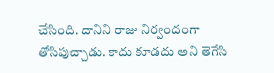చేసింది. దానిని రాజు నిర్వందంగా తోసిపుచ్చాడు. కాదు కూడదు అని తెగేసి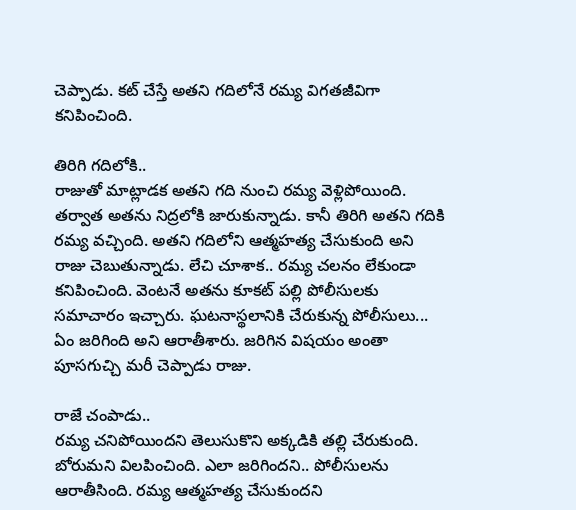చెప్పాడు. కట్ చేస్తే అతని గదిలోనే రమ్య విగతజీవిగా కనిపించింది.

తిరిగి గదిలోకి..
రాజుతో మాట్లాడక అతని గది నుంచి రమ్య వెళ్లిపోయింది. తర్వాత అతను నిద్రలోకి జారుకున్నాడు. కానీ తిరిగి అతని గదికి రమ్య వచ్చింది. అతని గదిలోని ఆత్మహత్య చేసుకుంది అని రాజు చెబుతున్నాడు. లేచి చూశాక.. రమ్య చలనం లేకుండా కనిపించింది. వెంటనే అతను కూకట్ పల్లి పోలీసులకు సమాచారం ఇచ్చారు. ఘటనాస్థలానికి చేరుకున్న పోలీసులు... ఏం జరిగింది అని ఆరాతీశారు. జరిగిన విషయం అంతా పూసగుచ్చి మరీ చెప్పాడు రాజు.

రాజే చంపాడు..
రమ్య చనిపోయిందని తెలుసుకొని అక్కడికి తల్లి చేరుకుంది. బోరుమని విలపించింది. ఎలా జరిగిందని.. పోలీసులను ఆరాతీసింది. రమ్య ఆత్మహత్య చేసుకుందని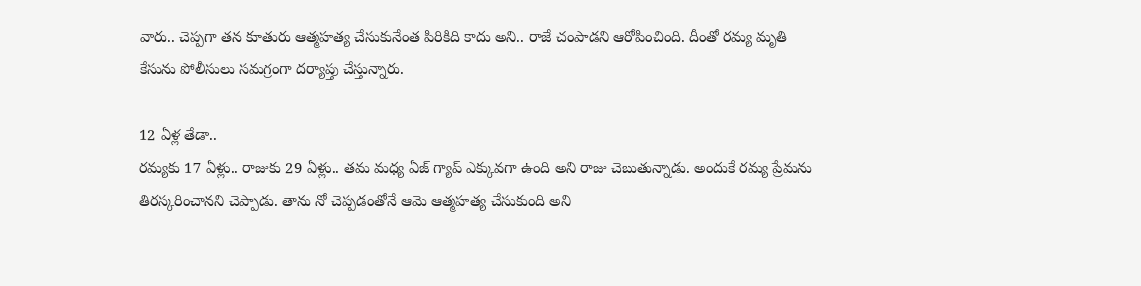వారు.. చెప్పగా తన కూతురు ఆత్మహత్య చేసుకునేంత పిరికిది కాదు అని.. రాజే చంపాడని ఆరోపించింది. దీంతో రమ్య మృతి కేసును పోలీసులు సమగ్రంగా దర్యాప్తు చేస్తున్నారు.

12 ఏళ్ల తేడా..
రమ్యకు 17 ఏళ్లు.. రాజుకు 29 ఏళ్లు.. తమ మధ్య ఏజ్ గ్యాప్ ఎక్కువగా ఉంది అని రాజు చెబుతున్నాడు. అందుకే రమ్య ప్రేమను తిరస్కరించానని చెప్పాడు. తాను నో చెప్పడంతోనే ఆమె ఆత్మహత్య చేసుకుంది అని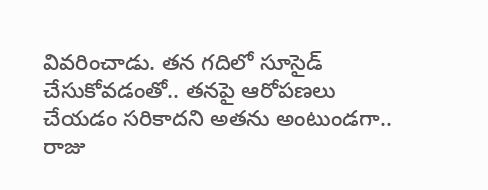వివరించాడు. తన గదిలో సూసైడ్ చేసుకోవడంతో.. తనపై ఆరోపణలు చేయడం సరికాదని అతను అంటుండగా.. రాజు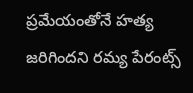ప్రమేయంతోనే హత్య జరిగిందని రమ్య పేరంట్స్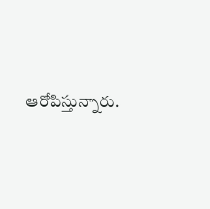ఆరోపిస్తున్నారు.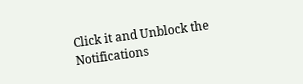Click it and Unblock the Notifications